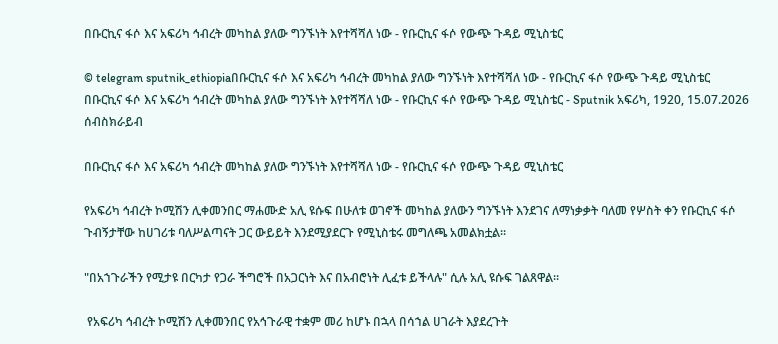በቡርኪና ፋሶ እና አፍሪካ ኅብረት መካከል ያለው ግንኙነት እየተሻሻለ ነው - የቡርኪና ፋሶ የውጭ ጉዳይ ሚኒስቴር

© telegram sputnik_ethiopiaበቡርኪና ፋሶ እና አፍሪካ ኅብረት መካከል ያለው ግንኙነት እየተሻሻለ ነው - የቡርኪና ፋሶ የውጭ ጉዳይ ሚኒስቴር
በቡርኪና ፋሶ እና አፍሪካ ኅብረት መካከል ያለው ግንኙነት እየተሻሻለ ነው - የቡርኪና ፋሶ የውጭ ጉዳይ ሚኒስቴር - Sputnik አፍሪካ, 1920, 15.07.2026
ሰብስክራይብ

በቡርኪና ፋሶ እና አፍሪካ ኅብረት መካከል ያለው ግንኙነት እየተሻሻለ ነው - የቡርኪና ፋሶ የውጭ ጉዳይ ሚኒስቴር

የአፍሪካ ኅብረት ኮሚሽን ሊቀመንበር ማሐሙድ አሊ ዩሱፍ በሁለቱ ወገኖች መካከል ያለውን ግንኙነት እንደገና ለማነቃቃት ባለመ የሦስት ቀን የቡርኪና ፋሶ ጉብኝታቸው ከሀገሪቱ ባለሥልጣናት ጋር ውይይት እንደሚያደርጉ የሚኒስቴሩ መግለጫ አመልክቷል።

"በአኀጉራችን የሚታዩ በርካታ የጋራ ችግሮች በአጋርነት እና በአብሮነት ሊፈቱ ይችላሉ" ሲሉ አሊ ዩሱፍ ገልጸዋል።

 የአፍሪካ ኅብረት ኮሚሽን ሊቀመንበር የአኅጉራዊ ተቋም መሪ ከሆኑ በኋላ በሳኀል ሀገራት እያደረጉት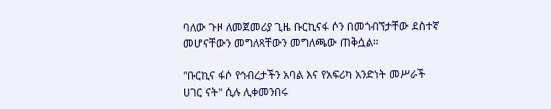ባለው ጉዞ ለመጀመሪያ ጊዜ ቡርኪናፋ ሶን በመጎብኘታቸው ደስተኛ መሆናቸውን መግለጻቸውን መግለጫው ጠቅሷል።

"ቡርኪና ፋሶ የኅብረታችን አባል እና የአፍሪካ አንድነት መሥራች ሀገር ናት" ሲሉ ሊቀመንበሩ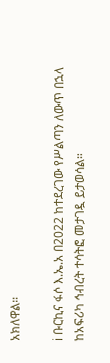አክለዋል።

ℹ ቡርኪና ፋሶ እ.ኤ.አ በ2022 ከተደረገው የሥልጣን ለውጥ በኋላ ከአፍሪካ ኅብረት ተሳትፎ መታገዷ ይታወሳል።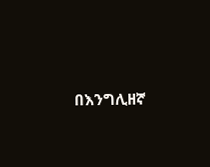በእንግሊዘኛ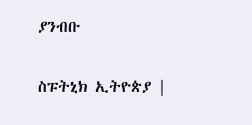ያንብቡ

ስፑትኒክ ኢትዮጵያ |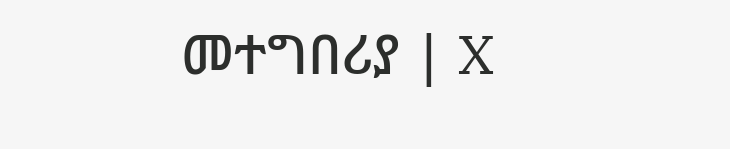መተግበሪያ | X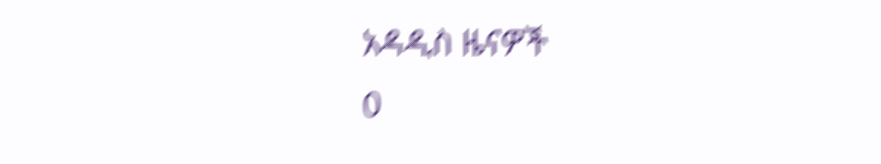አዳዲስ ዜናዎች
0